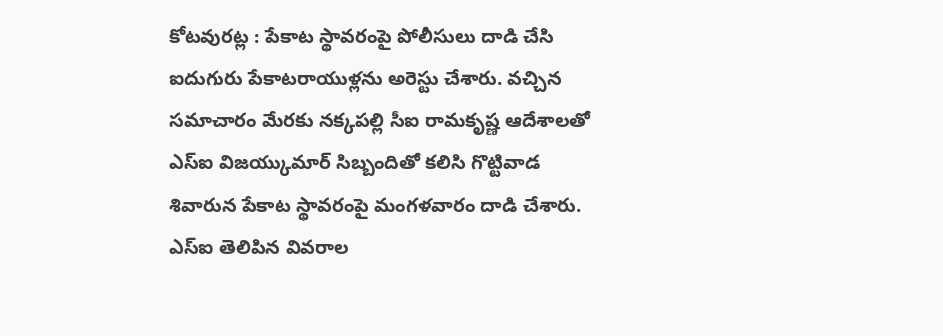కోటవురట్ల : పేకాట స్థావరంపై పోలీసులు దాడి చేసి ఐదుగురు పేకాటరాయుళ్లను అరెస్టు చేశారు. వచ్చిన సమాచారం మేరకు నక్కపల్లి సీఐ రామకృష్ణ ఆదేశాలతో ఎస్ఐ విజయ్కుమార్ సిబ్బందితో కలిసి గొట్టివాడ శివారున పేకాట స్థావరంపై మంగళవారం దాడి చేశారు. ఎస్ఐ తెలిపిన వివరాల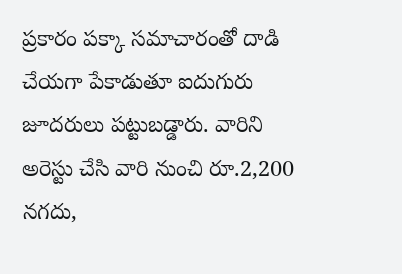ప్రకారం పక్కా సమాచారంతో దాడి చేయగా పేకాడుతూ ఐదుగురు జూదరులు పట్టుబడ్డారు. వారిని అరెస్టు చేసి వారి నుంచి రూ.2,200 నగదు,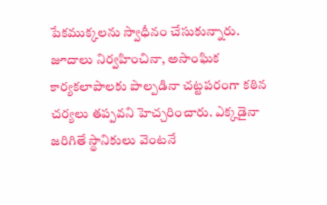పేకముక్కలను స్వాధీనం చేసుకున్నారు. జూదాలు నిర్వహించినా, అసాంఘిక కార్యకలాపాలకు పాల్పడినా చట్టపరంగా కఠిన చర్యలు తప్పవని హెచ్చరించారు. ఎక్కడైనా జరిగితే స్థానికులు వెంటనే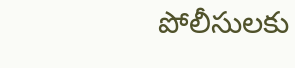పోలీసులకు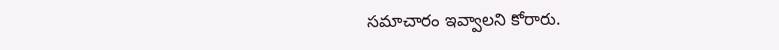సమాచారం ఇవ్వాలని కోరారు.